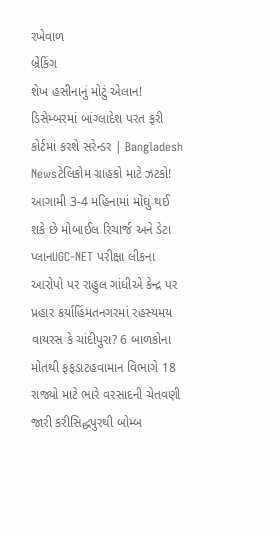રખેવાળ
બ્રેકિંગ
શેખ હસીનાનું મોટું એલાન! ડિસેમ્બરમાં બાંગ્લાદેશ પરત ફરી કોર્ટમાં કરશે સરેન્ડર | Bangladesh Newsટેલિકોમ ગ્રાહકો માટે ઝટકો! આગામી 3-4 મહિનામાં મોંઘું થઈ શકે છે મોબાઈલ રિચાર્જ અને ડેટા પ્લાનUGC-NET પરીક્ષા લીકના આરોપો પર રાહુલ ગાંધીએ કેન્દ્ર પર પ્રહાર કર્યાહિંમતનગરમાં રહસ્યમય વાયરસ કે ચાંદીપુરા? 6 બાળકોના મોતથી ફફડાટહવામાન વિભાગે 18 રાજ્યો માટે ભારે વરસાદની ચેતવણી જારી કરીસિદ્ધપુરથી બોમ્બ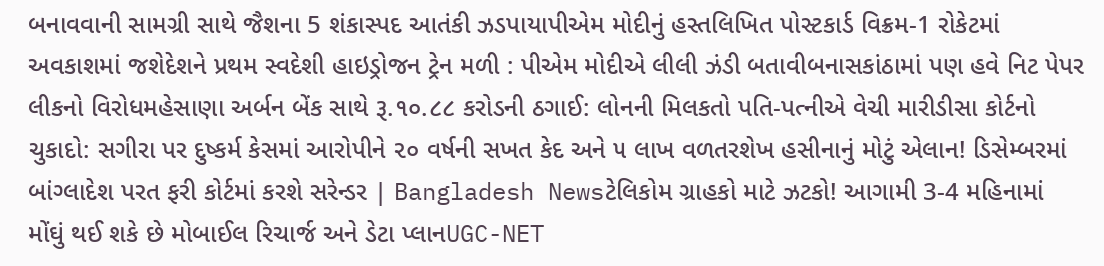બનાવવાની સામગ્રી સાથે જૈશના 5 શંકાસ્પદ આતંકી ઝડપાયાપીએમ મોદીનું હસ્તલિખિત પોસ્ટકાર્ડ વિક્રમ-1 રોકેટમાં અવકાશમાં જશેદેશને પ્રથમ સ્વદેશી હાઇડ્રોજન ટ્રેન મળી : પીએમ મોદીએ લીલી ઝંડી બતાવીબનાસકાંઠામાં પણ હવે નિટ પેપર લીકનો વિરોધમહેસાણા અર્બન બેંક સાથે રૂ.૧૦.૮૮ કરોડની ઠગાઈ: લોનની મિલકતો પતિ-પત્નીએ વેચી મારીડીસા કોર્ટનો ચુકાદો: સગીરા પર દુષ્કર્મ કેસમાં આરોપીને ૨૦ વર્ષની સખત કેદ અને ૫ લાખ વળતરશેખ હસીનાનું મોટું એલાન! ડિસેમ્બરમાં બાંગ્લાદેશ પરત ફરી કોર્ટમાં કરશે સરેન્ડર | Bangladesh Newsટેલિકોમ ગ્રાહકો માટે ઝટકો! આગામી 3-4 મહિનામાં મોંઘું થઈ શકે છે મોબાઈલ રિચાર્જ અને ડેટા પ્લાનUGC-NET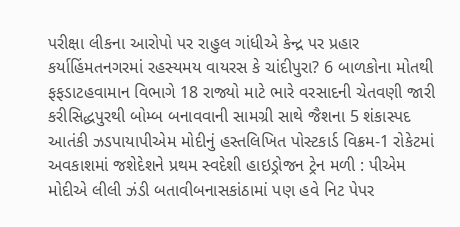પરીક્ષા લીકના આરોપો પર રાહુલ ગાંધીએ કેન્દ્ર પર પ્રહાર કર્યાહિંમતનગરમાં રહસ્યમય વાયરસ કે ચાંદીપુરા? 6 બાળકોના મોતથી ફફડાટહવામાન વિભાગે 18 રાજ્યો માટે ભારે વરસાદની ચેતવણી જારી કરીસિદ્ધપુરથી બોમ્બ બનાવવાની સામગ્રી સાથે જૈશના 5 શંકાસ્પદ આતંકી ઝડપાયાપીએમ મોદીનું હસ્તલિખિત પોસ્ટકાર્ડ વિક્રમ-1 રોકેટમાં અવકાશમાં જશેદેશને પ્રથમ સ્વદેશી હાઇડ્રોજન ટ્રેન મળી : પીએમ મોદીએ લીલી ઝંડી બતાવીબનાસકાંઠામાં પણ હવે નિટ પેપર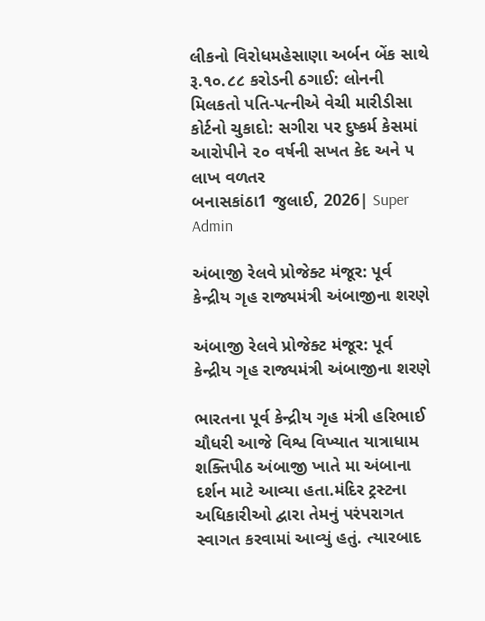લીકનો વિરોધમહેસાણા અર્બન બેંક સાથે રૂ.૧૦.૮૮ કરોડની ઠગાઈ: લોનની મિલકતો પતિ-પત્નીએ વેચી મારીડીસા કોર્ટનો ચુકાદો: સગીરા પર દુષ્કર્મ કેસમાં આરોપીને ૨૦ વર્ષની સખત કેદ અને ૫ લાખ વળતર
બનાસકાંઠા1 જુલાઈ, 2026| Super Admin

અંબાજી રેલવે પ્રોજેક્ટ મંજૂર: પૂર્વ કેન્દ્રીય ગૃહ રાજ્યમંત્રી અંબાજીના શરણે

અંબાજી રેલવે પ્રોજેક્ટ મંજૂર: પૂર્વ કેન્દ્રીય ગૃહ રાજ્યમંત્રી અંબાજીના શરણે

ભારતના પૂર્વ કેન્દ્રીય ગૃહ મંત્રી હરિભાઈ ચૌધરી આજે વિશ્વ વિખ્યાત યાત્રાધામ શક્તિપીઠ અંબાજી ખાતે મા અંબાના દર્શન માટે આવ્યા હતા.મંદિર ટ્રસ્ટના અધિકારીઓ દ્વારા તેમનું પરંપરાગત સ્વાગત કરવામાં આવ્યું હતું. ત્યારબાદ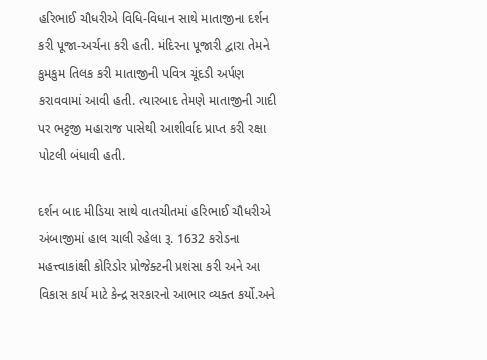હરિભાઈ ચૌધરીએ વિધિ-વિધાન સાથે માતાજીના દર્શન કરી પૂજા-અર્ચના કરી હતી. મંદિરના પૂજારી દ્વારા તેમને કુમકુમ તિલક કરી માતાજીની પવિત્ર ચૂંદડી અર્પણ કરાવવામાં આવી હતી. ત્યારબાદ તેમણે માતાજીની ગાદી પર ભટ્ટજી મહારાજ પાસેથી આશીર્વાદ પ્રાપ્ત કરી રક્ષા પોટલી બંધાવી હતી.

દર્શન બાદ મીડિયા સાથે વાતચીતમાં હરિભાઈ ચૌધરીએ અંબાજીમાં હાલ ચાલી રહેલા રૂ. 1632 કરોડના મહત્ત્વાકાંક્ષી કોરિડોર પ્રોજેક્ટની પ્રશંસા કરી અને આ વિકાસ કાર્ય માટે કેન્દ્ર સરકારનો આભાર વ્યક્ત કર્યો.અને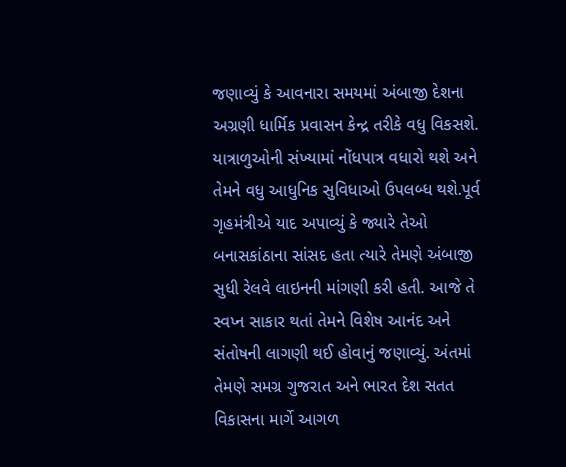જણાવ્યું કે આવનારા સમયમાં અંબાજી દેશના અગ્રણી ધાર્મિક પ્રવાસન કેન્દ્ર તરીકે વધુ વિકસશે. યાત્રાળુઓની સંખ્યામાં નોંધપાત્ર વધારો થશે અને તેમને વધુ આધુનિક સુવિધાઓ ઉપલબ્ધ થશે.પૂર્વ ગૃહમંત્રીએ યાદ અપાવ્યું કે જ્યારે તેઓ બનાસકાંઠાના સાંસદ હતા ત્યારે તેમણે અંબાજી સુધી રેલવે લાઇનની માંગણી કરી હતી. આજે તે સ્વપ્ન સાકાર થતાં તેમને વિશેષ આનંદ અને સંતોષની લાગણી થઈ હોવાનું જણાવ્યું. અંતમાં તેમણે સમગ્ર ગુજરાત અને ભારત દેશ સતત વિકાસના માર્ગે આગળ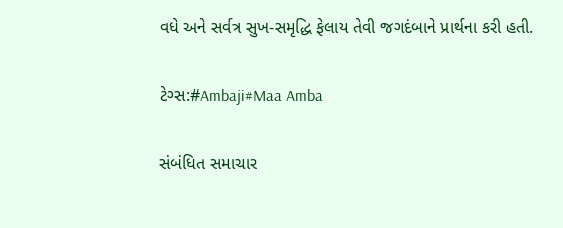વધે અને સર્વત્ર સુખ-સમૃદ્ધિ ફેલાય તેવી જગદંબાને પ્રાર્થના કરી હતી.

ટેગ્સ:#Ambaji#Maa Amba

સંબંધિત સમાચાર